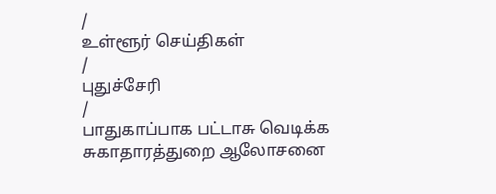/
உள்ளூர் செய்திகள்
/
புதுச்சேரி
/
பாதுகாப்பாக பட்டாசு வெடிக்க சுகாதாரத்துறை ஆலோசனை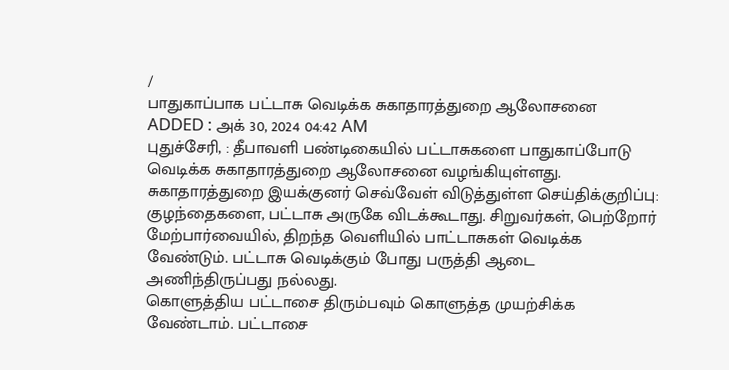/
பாதுகாப்பாக பட்டாசு வெடிக்க சுகாதாரத்துறை ஆலோசனை
ADDED : அக் 30, 2024 04:42 AM
புதுச்சேரி, : தீபாவளி பண்டிகையில் பட்டாசுகளை பாதுகாப்போடு வெடிக்க சுகாதாரத்துறை ஆலோசனை வழங்கியுள்ளது.
சுகாதாரத்துறை இயக்குனர் செவ்வேள் விடுத்துள்ள செய்திக்குறிப்பு:
குழந்தைகளை, பட்டாசு அருகே விடக்கூடாது. சிறுவர்கள், பெற்றோர் மேற்பார்வையில், திறந்த வெளியில் பாட்டாசுகள் வெடிக்க வேண்டும். பட்டாசு வெடிக்கும் போது பருத்தி ஆடை அணிந்திருப்பது நல்லது.
கொளுத்திய பட்டாசை திரும்பவும் கொளுத்த முயற்சிக்க வேண்டாம். பட்டாசை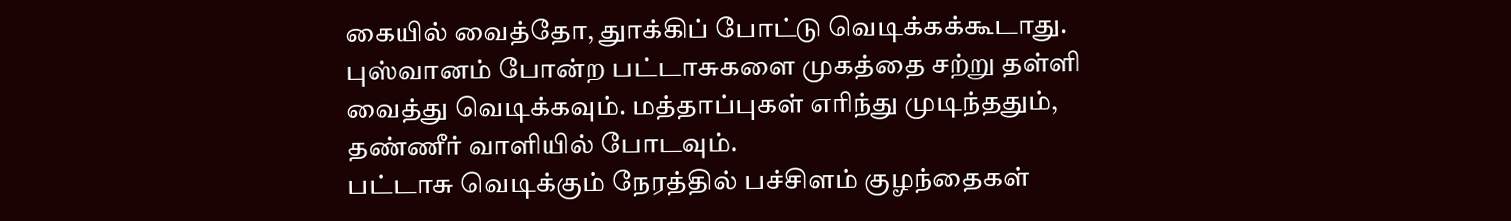கையில் வைத்தோ, துாக்கிப் போட்டு வெடிக்கக்கூடாது. புஸ்வானம் போன்ற பட்டாசுகளை முகத்தை சற்று தள்ளி வைத்து வெடிக்கவும். மத்தாப்புகள் எரிந்து முடிந்ததும், தண்ணீர் வாளியில் போடவும்.
பட்டாசு வெடிக்கும் நேரத்தில் பச்சிளம் குழந்தைகள்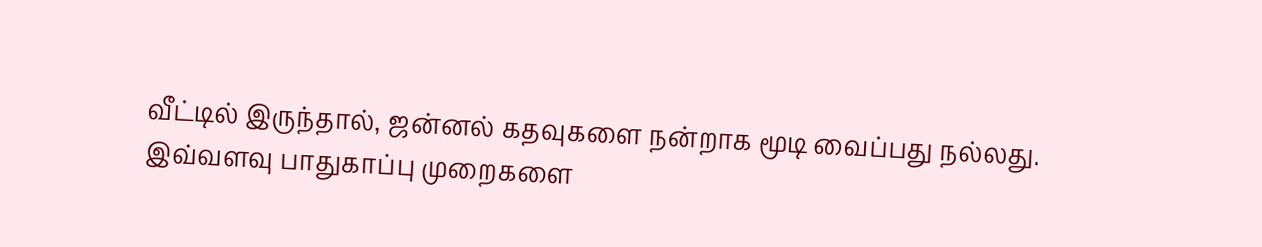வீட்டில் இருந்தால், ஜன்னல் கதவுகளை நன்றாக மூடி வைப்பது நல்லது.
இவ்வளவு பாதுகாப்பு முறைகளை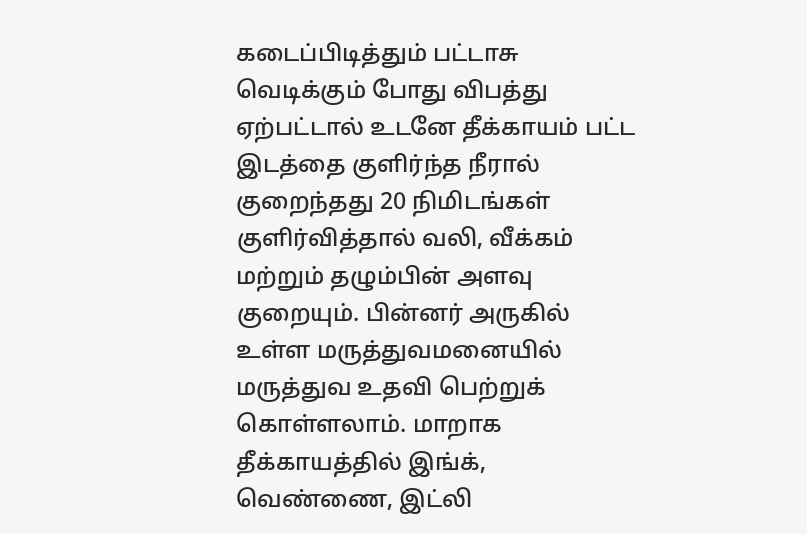கடைப்பிடித்தும் பட்டாசு வெடிக்கும் போது விபத்து ஏற்பட்டால் உடனே தீக்காயம் பட்ட இடத்தை குளிர்ந்த நீரால் குறைந்தது 20 நிமிடங்கள் குளிர்வித்தால் வலி, வீக்கம் மற்றும் தழும்பின் அளவு குறையும். பின்னர் அருகில் உள்ள மருத்துவமனையில் மருத்துவ உதவி பெற்றுக் கொள்ளலாம். மாறாக தீக்காயத்தில் இங்க், வெண்ணை, இட்லி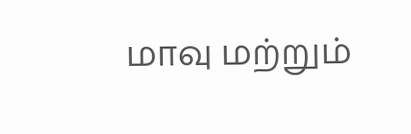மாவு மற்றும்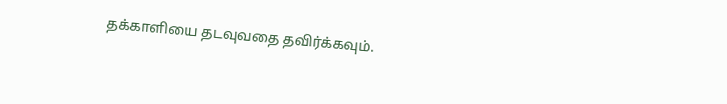தக்காளியை தடவுவதை தவிர்க்கவும்.